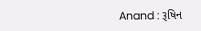Anand : રૂષિન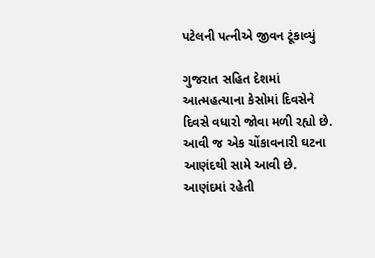પટેલની પત્નીએ જીવન ટૂંકાવ્યું

ગુજરાત સહિત દેશમાં આત્મહત્યાના કેસોમાં દિવસેને દિવસે વધારો જોવા મળી રહ્યો છે. આવી જ એક ચોંકાવનારી ઘટના આણંદથી સામે આવી છે. આણંદમાં રહેતી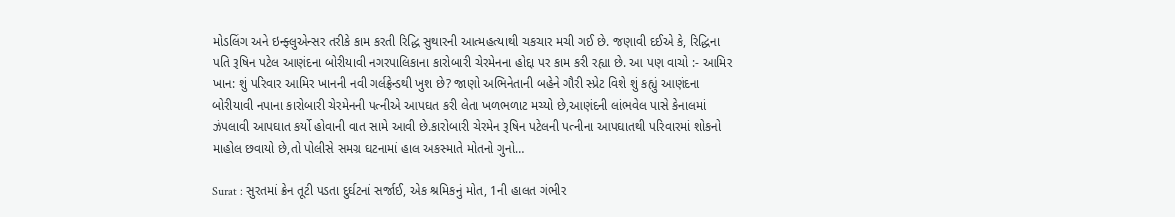મોડલિંગ અને ઇન્ફ્લુએન્સર તરીકે કામ કરતી રિદ્ધિ સુથારની આત્મહત્યાથી ચકચાર મચી ગઈ છે. જણાવી દઈએ કે, રિદ્ધિના પતિ રૂષિન પટેલ આણંદના બોરીયાવી નગરપાલિકાના કારોબારી ચેરમેનના હોદ્દા પર કામ કરી રહ્યા છે. આ પણ વાચો :- આમિર ખાન: શું પરિવાર આમિર ખાનની નવી ગર્લફ્રેન્ડથી ખુશ છે? જાણો અભિનેતાની બહેને ગૌરી સ્પ્રેટ વિશે શું કહ્યું આણંદના બોરીયાવી નપાના કારોબારી ચેરમેનની પત્નીએ આપઘત કરી લેતા ખળભળાટ મચ્યો છે,આણંદની લાંભવેલ પાસે કેનાલમાં ઝંપલાવી આપઘાત કર્યો હોવાની વાત સામે આવી છે.કારોબારી ચેરમેન રૂષિન પટેલની પત્નીના આપઘાતથી પરિવારમાં શોકનો માહોલ છવાયો છે,તો પોલીસે સમગ્ર ઘટનામાં હાલ અકસ્માતે મોતનો ગુનો…

Surat : સુરતમાં ક્રેન તૂટી પડતા દુર્ઘટનાં સર્જાઈ, એક શ્રમિકનું મોત, 1ની હાલત ગંભીર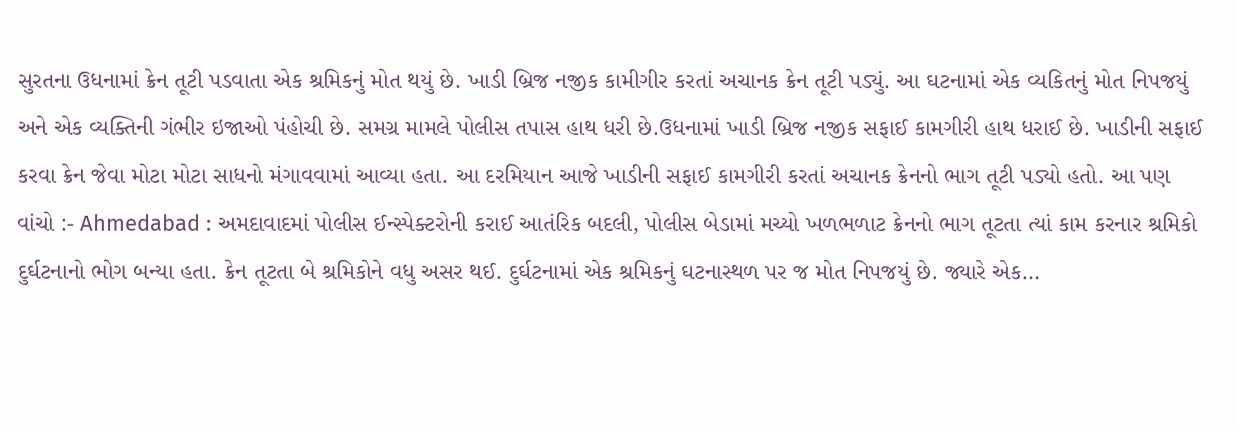સુરતના ઉધનામાં ક્રેન તૂટી પડવાતા એક શ્રમિકનું મોત થયું છે. ખાડી બ્રિજ નજીક કામીગીર કરતાં અચાનક ક્રેન તૂટી પડ્યું. આ ઘટનામાં એક વ્યકિતનું મોત નિપજયું અને એક વ્યક્તિની ગંભીર ઇજાઓ પંહોચી છે. સમગ્ર મામલે પોલીસ તપાસ હાથ ધરી છે.ઉધનામાં ખાડી બ્રિજ નજીક સફાઈ કામગીરી હાથ ધરાઈ છે. ખાડીની સફાઈ કરવા ક્રેન જેવા મોટા મોટા સાધનો મંગાવવામાં આવ્યા હતા. આ દરમિયાન આજે ખાડીની સફાઈ કામગીરી કરતાં અચાનક ક્રેનનો ભાગ તૂટી પડ્યો હતો. આ પણ વાંચો :- Ahmedabad : અમદાવાદમાં પોલીસ ઈન્સ્પેક્ટરોની કરાઈ આતંરિક બદલી, પોલીસ બેડામાં મચ્યો ખળભળાટ ક્રેનનો ભાગ તૂટતા ત્યાં કામ કરનાર શ્રમિકો દુર્ઘટનાનો ભોગ બન્યા હતા. ક્રેન તૂટતા બે શ્રમિકોને વધુ અસર થઈ. દુર્ઘટનામાં એક શ્રમિકનું ઘટનાસ્થળ પર જ મોત નિપજયું છે. જ્યારે એક…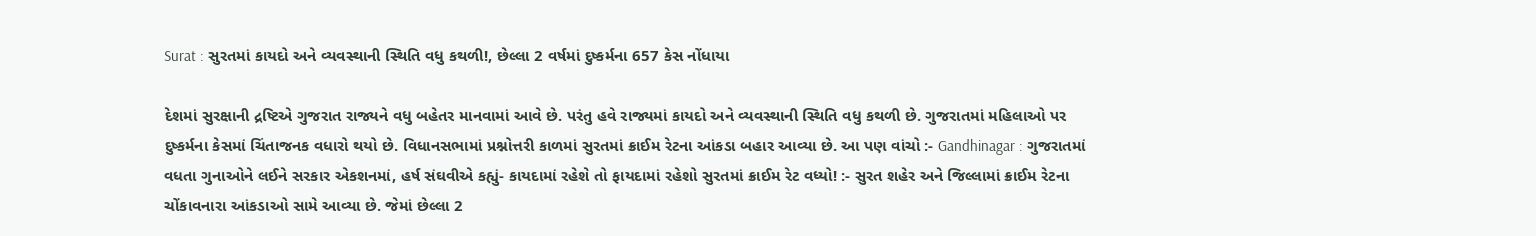Surat : સુરતમાં કાયદો અને વ્યવસ્થાની સ્થિતિ વધુ કથળી!, છેલ્લા 2 વર્ષમાં દુષ્કર્મના 657 કેસ નોંધાયા

દેશમાં સુરક્ષાની દ્રષ્ટિએ ગુજરાત રાજ્યને વધુ બહેતર માનવામાં આવે છે. પરંતુ હવે રાજ્યમાં કાયદો અને વ્યવસ્થાની સ્થિતિ વધુ કથળી છે. ગુજરાતમાં મહિલાઓ પર દુષ્કર્મના કેસમાં ચિંતાજનક વધારો થયો છે. વિધાનસભામાં પ્રશ્નોત્તરી કાળમાં સુરતમાં ક્રાઈમ રેટના આંકડા બહાર આવ્યા છે. આ પણ વાંચો :- Gandhinagar : ગુજરાતમાં વધતા ગુનાઓને લઈને સરકાર એકશનમાં, હર્ષ સંઘવીએ કહ્યું- કાયદામાં રહેશે તો ફાયદામાં રહેશો સુરતમાં ક્રાઈમ રેટ વધ્યો! :- સુરત શહેર અને જિલ્લામાં ક્રાઈમ રેટના ચોંકાવનારા આંકડાઓ સામે આવ્યા છે. જેમાં છેલ્લા 2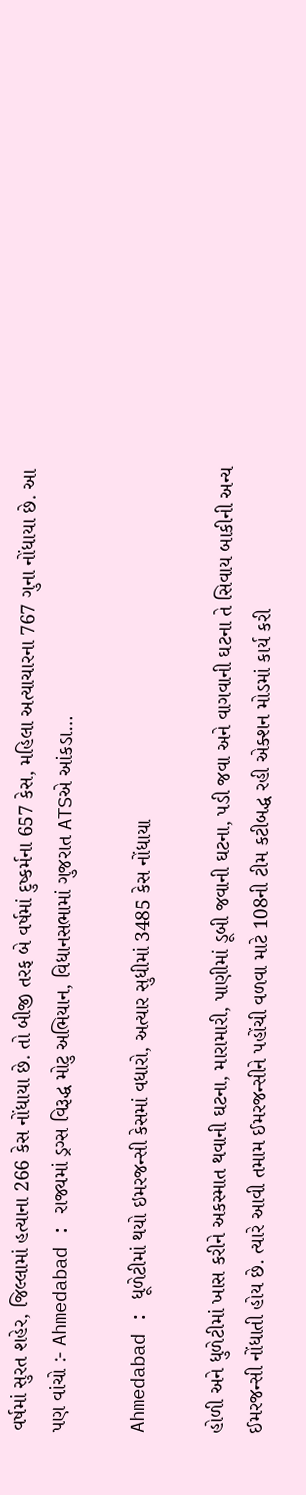વર્ષમાં સુરત શહેર, જિલ્લામાં હત્યાના 266 કેસ નોંધાયા છે. તો બીજી તરફ બે વર્ષમાં દુષ્કર્મના 657 કેસ, મહિલા અત્યાચારના 767 ગુના નોંધાયા છે. આ પણ વાંચો :- Ahmedabad : રાજ્યમાં ડ્રગ્સ વિરૂદ્ધ મોટુ અભિયાન, વિધાનસભામાં ગુજરાત ATSએ આંકડા…

Ahmedabad : ધૂળેટીમાં થયો ઇમરજન્સી કેસમાં વધારો, અત્યાર સુધીમાં 3485 કેસ નોંધાયા

હોળી અને ધુળેટીમાં ખાસ કરીને અકસ્માત થવાની ઘટના, મારામારી, પાણીમાં ડૂબી જવાની ઘટના, પડી જવા અને વાગવાની ઘટના તે સિવાય બાકીની અન્ય ઈમરજન્સી નોંધાતી હોય છે. ત્યારે આવી તમામ ઈમરજન્સીને પહોંચી વળવા માટે 108ની ટીમ કટીબદ્ધ રહી એક્શન મોડમાં કાર્ય કરી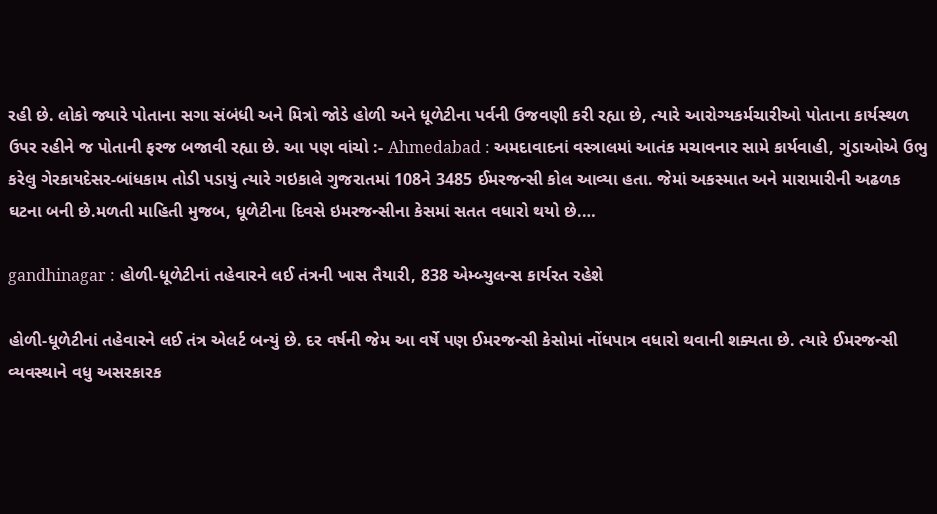રહી છે. લોકો જ્યારે પોતાના સગા સંબંધી અને મિત્રો જોડે હોળી અને ધૂળેટીના પર્વની ઉજવણી કરી રહ્યા છે, ત્યારે આરોગ્યકર્મચારીઓ પોતાના કાર્યસ્થળ ઉપર રહીને જ પોતાની ફરજ બજાવી રહ્યા છે. આ પણ વાંચો :- Ahmedabad : અમદાવાદનાં વસ્ત્રાલમાં આતંક મચાવનાર સામે કાર્યવાહી, ગુંડાઓએ ઉભુ કરેલુ ગેરકાયદેસર-બાંધકામ તોડી પડાયું ત્યારે ગઇકાલે ગુજરાતમાં 108ને 3485 ઈમરજન્સી કોલ આવ્યા હતા. જેમાં અકસ્માત અને મારામારીની અઢળક ઘટના બની છે.મળતી માહિતી મુજબ, ધૂળેટીના દિવસે ઇમરજન્સીના કેસમાં સતત વધારો થયો છે.…

gandhinagar : હોળી-ધૂળેટીનાં તહેવારને લઈ તંત્રની ખાસ તૈયારી, 838 એમ્બ્યુલન્સ કાર્યરત રહેશે

હોળી-ધૂળેટીનાં તહેવારને લઈ તંત્ર એલર્ટ બન્યું છે. દર વર્ષની જેમ આ વર્ષે પણ ઈમરજન્સી કેસોમાં નોંધપાત્ર વધારો થવાની શક્યતા છે. ત્યારે ઈમરજન્સી વ્યવસ્થાને વધુ અસરકારક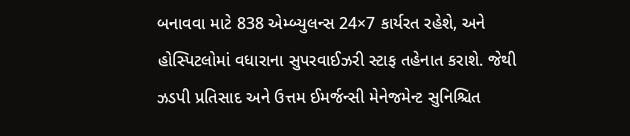બનાવવા માટે 838 એમ્બ્યુલન્સ 24×7 કાર્યરત રહેશે, અને હોસ્પિટલોમાં વધારાના સુપરવાઈઝરી સ્ટાફ તહેનાત કરાશે. જેથી ઝડપી પ્રતિસાદ અને ઉત્તમ ઈમર્જન્સી મેનેજમેન્ટ સુનિશ્ચિત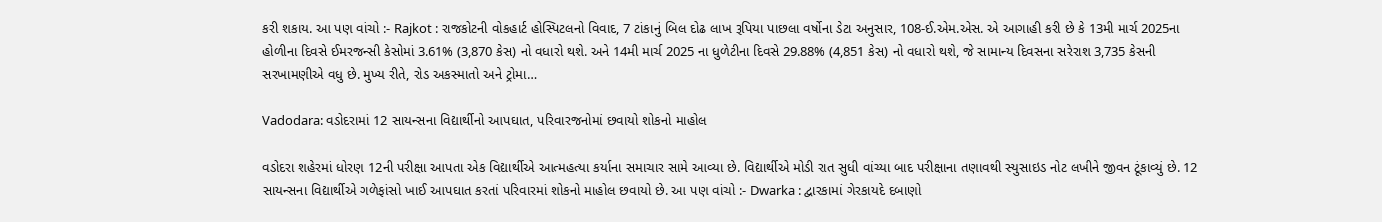કરી શકાય. આ પણ વાંચો :- Rajkot : રાજકોટની વોકહાર્ટ હોસ્પિટલનો વિવાદ, 7 ટાંકાનું બિલ દોઢ લાખ રૂપિયા પાછલા વર્ષોના ડેટા અનુસાર, 108-ઈ.એમ.એસ. એ આગાહી કરી છે કે 13મી માર્ચ 2025ના હોળીના દિવસે ઈમરજન્સી કેસોમાં 3.61% (3,870 કેસ) નો વધારો થશે. અને 14મી માર્ચ 2025 ના ધુળેટીના દિવસે 29.88% (4,851 કેસ) નો વધારો થશે, જે સામાન્ય દિવસના સરેરાશ 3,735 કેસની સરખામણીએ વધુ છે. મુખ્ય રીતે, રોડ અકસ્માતો અને ટ્રોમા…

Vadodara: વડોદરામાં 12 સાયન્સના વિદ્યાર્થીનો આપઘાત, પરિવારજનોમાં છવાયો શોકનો માહોલ

વડોદરા શહેરમાં ધોરણ 12ની પરીક્ષા આપતા એક વિદ્યાર્થીએ આત્મહત્યા કર્યાના સમાચાર સામે આવ્યા છે. વિદ્યાર્થીએ મોડી રાત સુધી વાંચ્યા બાદ પરીક્ષાના તણાવથી સ્યુસાઇડ નોટ લખીને જીવન ટૂંકાવ્યું છે. 12 સાયન્સના વિદ્યાર્થીએ ગળેફાંસો ખાઈ આપઘાત કરતાં પરિવારમાં શોકનો માહોલ છવાયો છે. આ પણ વાંચો :- Dwarka : દ્વારકામાં ગેરકાયદે દબાણો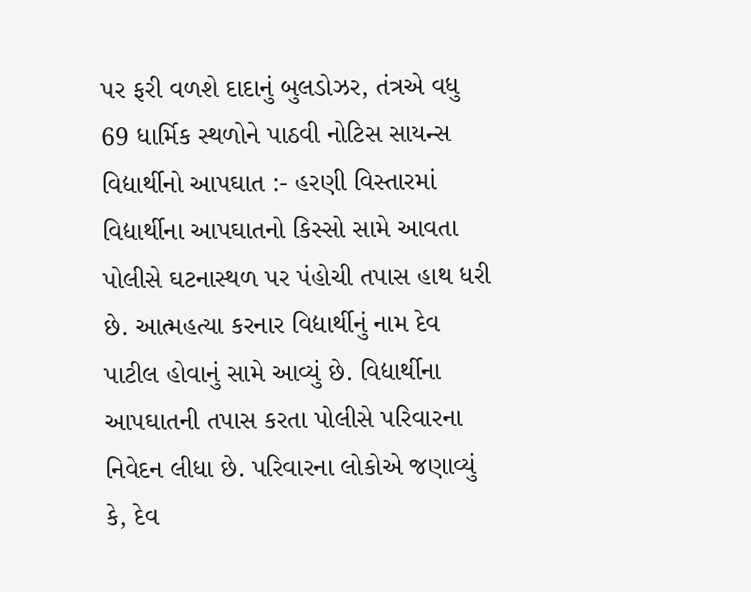પર ફરી વળશે દાદાનું બુલડોઝર, તંત્રએ વધુ 69 ધાર્મિક સ્થળોને પાઠવી નોટિસ સાયન્સ વિદ્યાર્થીનો આપઘાત :- હરણી વિસ્તારમાં વિદ્યાર્થીના આપઘાતનો કિસ્સો સામે આવતા પોલીસે ઘટનાસ્થળ પર પંહોચી તપાસ હાથ ધરી છે. આત્મહત્યા કરનાર વિદ્યાર્થીનું નામ દેવ પાટીલ હોવાનું સામે આવ્યું છે. વિદ્યાર્થીના આપઘાતની તપાસ કરતા પોલીસે પરિવારના નિવેદન લીધા છે. પરિવારના લોકોએ જણાવ્યું કે, દેવ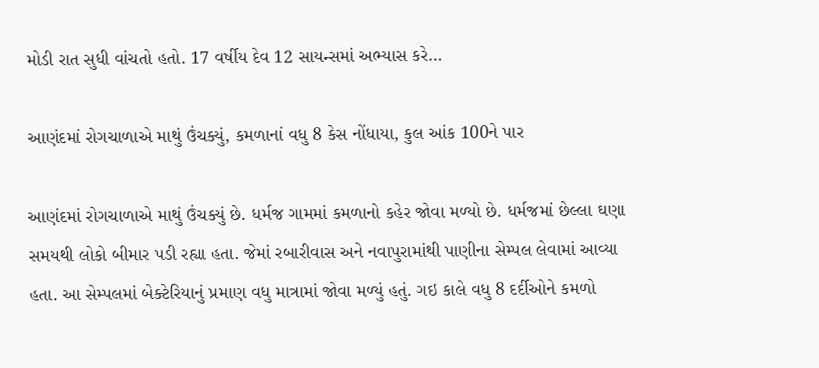મોડી રાત સુધી વાંચતો હતો. 17 વર્ષીય દેવ 12 સાયન્સમાં અભ્યાસ કરે…

આણંદમાં રોગચાળાએ માથું ઉંચક્યું, કમળાનાં વધુ 8 કેસ નોંધાયા, કુલ આંક 100ને પાર

આણંદમાં રોગચાળાએ માથું ઉંચક્યું છે. ધર્મજ ગામમાં કમળાનો કહેર જોવા મળ્યો છે. ધર્મજમાં છેલ્લા ઘણા સમયથી લોકો બીમાર પડી રહ્યા હતા. જેમાં રબારીવાસ અને નવાપુરામાંથી પાણીના સેમ્પલ લેવામાં આવ્યા હતા. આ સેમ્પલમાં બેક્ટેરિયાનું પ્રમાણ વધુ માત્રામાં જોવા મળ્યું હતું. ગઇ કાલે વધુ 8 દર્દીઓને કમળો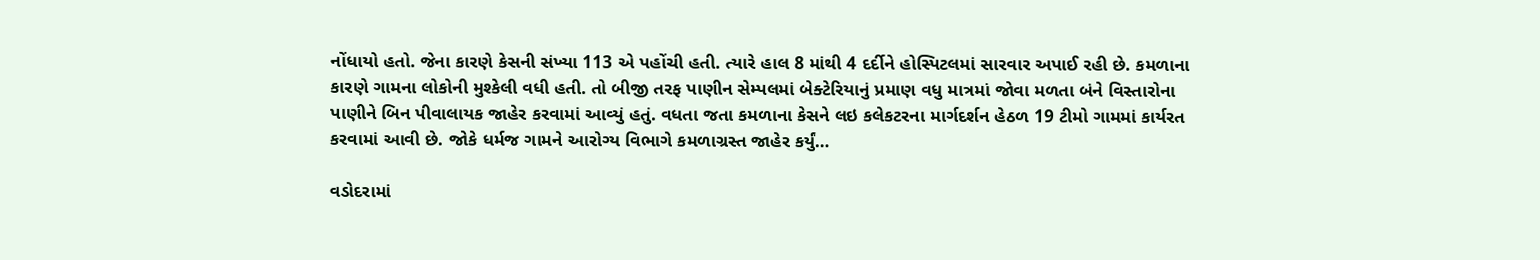નોંધાયો હતો. જેના કારણે કેસની સંખ્યા 113 એ પહોંચી હતી. ત્યારે હાલ 8 માંથી 4 દર્દીને હોસ્પિટલમાં સારવાર અપાઈ રહી છે. કમળાના કારણે ગામના લોકોની મુશ્કેલી વધી હતી. તો બીજી તરફ પાણીન સેમ્પલમાં બેક્ટેરિયાનું પ્રમાણ વધુ માત્રમાં જોવા મળતા બંને વિસ્તારોના પાણીને બિન પીવાલાયક જાહેર કરવામાં આવ્યું હતું. વધતા જતા કમળાના કેસને લઇ કલેકટરના માર્ગદર્શન હેઠળ 19 ટીમો ગામમાં કાર્યરત કરવામાં આવી છે. જોકે ધર્મજ ગામને આરોગ્ય વિભાગે કમળાગ્રસ્ત જાહેર કર્યું…

વડોદરામાં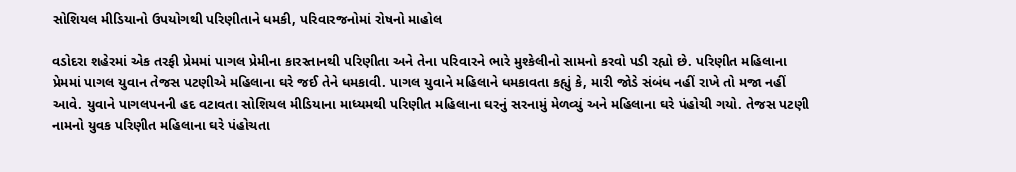સોશિયલ મીડિયાનો ઉપયોગથી પરિણીતાને ધમકી, પરિવારજનોમાં રોષનો માહોલ

વડોદરા શહેરમાં એક તરફી પ્રેમમાં પાગલ પ્રેમીના કારસ્તાનથી પરિણીતા અને તેના પરિવારને ભારે મુશ્કેલીનો સામનો કરવો પડી રહ્યો છે. પરિણીત મહિલાના પ્રેમમાં પાગલ યુવાન તેજસ પટણીએ મહિલાના ઘરે જઈ તેને ધમકાવી. પાગલ યુવાને મહિલાને ધમકાવતા કહ્યું કે, મારી જોડે સંબંધ નહીં રાખે તો મજા નહીં આવે. યુવાને પાગલપનની હદ વટાવતા સોશિયલ મીડિયાના માધ્યમથી પરિણીત મહિલાના ઘરનું સરનામું મેળવ્યું અને મહિલાના ઘરે પંહોચી ગયો. તેજસ પટણી નામનો યુવક પરિણીત મહિલાના ઘરે પંહોચતા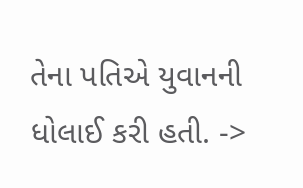તેના પતિએ યુવાનની ધોલાઈ કરી હતી. ->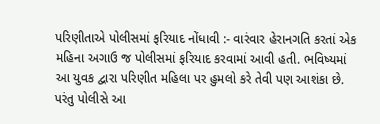પરિણીતાએ પોલીસમાં ફરિયાદ નોંધાવી :- વારંવાર હેરાનગતિ કરતાં એક મહિના અગાઉ જ પોલીસમાં ફરિયાદ કરવામાં આવી હતી. ભવિષ્યમાં આ યુવક દ્વારા પરિણીત મહિલા પર હુમલો કરે તેવી પણ આશંકા છે. પરંતુ પોલીસે આ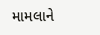મામલાને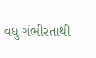વધુ ગંભીરતાથી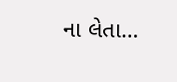ના લેતા…